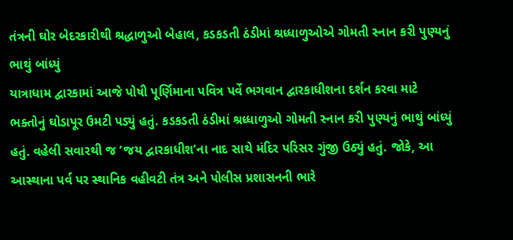તંત્રની ઘોર બેદરકારીથી શ્રદ્ધાળુઓ બેહાલ, કડકડતી ઠંડીમાં શ્રધ્ધાળુઓએ ગોમતી સ્નાન કરી પુણ્યનું ભાથું બાંધ્યું
યાત્રાધામ દ્વારકામાં આજે પોષી પૂર્ણિમાના પવિત્ર પર્વે ભગવાન દ્વારકાધીશના દર્શન કરવા માટે ભક્તોનું ઘોડાપૂર ઉમટી પડ્યું હતું. કડકડતી ઠંડીમાં શ્રધ્ધાળુઓ ગોમતી સ્નાન કરી પુણ્યનું ભાથું બાંધ્યું હતું. વહેલી સવારથી જ ’જય દ્વારકાધીશ’ના નાદ સાથે મંદિર પરિસર ગુંજી ઉઠ્યું હતું. જોકે, આ આસ્થાના પર્વ પર સ્થાનિક વહીવટી તંત્ર અને પોલીસ પ્રશાસનની ભારે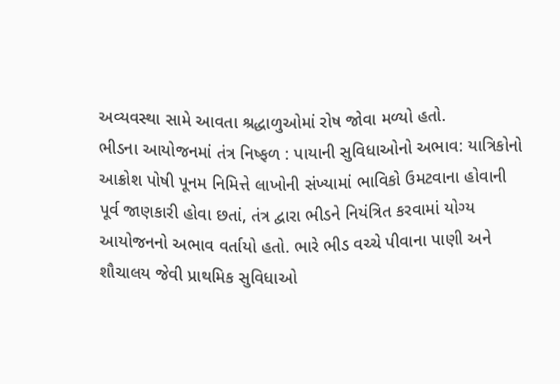અવ્યવસ્થા સામે આવતા શ્રદ્ધાળુઓમાં રોષ જોવા મળ્યો હતો.
ભીડના આયોજનમાં તંત્ર નિષ્ફળ : પાયાની સુવિધાઓનો અભાવ: યાત્રિકોનો આક્રોશ પોષી પૂનમ નિમિત્તે લાખોની સંખ્યામાં ભાવિકો ઉમટવાના હોવાની પૂર્વ જાણકારી હોવા છતાં, તંત્ર દ્વારા ભીડને નિયંત્રિત કરવામાં યોગ્ય આયોજનનો અભાવ વર્તાયો હતો. ભારે ભીડ વચ્ચે પીવાના પાણી અને શૌચાલય જેવી પ્રાથમિક સુવિધાઓ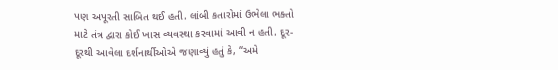પણ અપૂરતી સાબિત થઈ હતી. લાંબી કતારોમાં ઉભેલા ભક્તો માટે તંત્ર દ્વારા કોઈ ખાસ વ્યવસ્થા કરવામાં આવી ન હતી. દૂર-દૂરથી આવેલા દર્શનાર્થીઓએ જણાવ્યું હતું કે, “અમે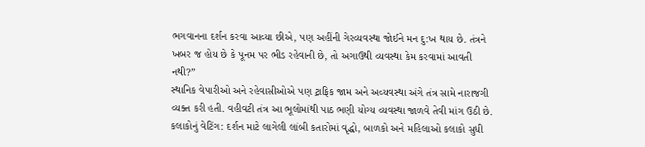ભગવાનના દર્શન કરવા આવ્યા છીએ, પણ અહીંની ગેરવ્યવસ્થા જોઈને મન દુ:ખ થાય છે. તંત્રને ખબર જ હોય છે કે પૂનમ પર ભીડ રહેવાની છે, તો અગાઉથી વ્યવસ્થા કેમ કરવામાં આવતી નથી?”
સ્થાનિક વેપારીઓ અને રહેવાસીઓએ પણ ટ્રાફિક જામ અને અવ્યવસ્થા અંગે તંત્ર સામે નારાજગી વ્યક્ત કરી હતી. વહીવટી તંત્ર આ ભૂલોમાંથી પાઠ ભણી યોગ્ય વ્યવસ્થા જાળવે તેવી માંગ ઉઠી છે.
કલાકોનું વેટિંગ: દર્શન માટે લાગેલી લાંબી કતારોમાં વૃદ્ધો, બાળકો અને મહિલાઓ કલાકો સુધી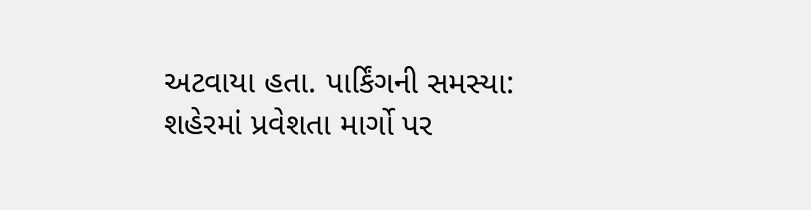અટવાયા હતા. પાર્કિંગની સમસ્યા: શહેરમાં પ્રવેશતા માર્ગો પર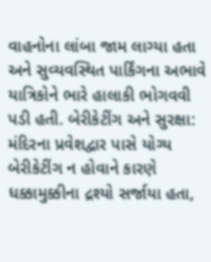વાહનોના લાંબા જામ લાગ્યા હતા અને સુવ્યવસ્થિત પાર્કિંગના અભાવે યાત્રિકોને ભારે હાલાકી ભોગવવી પડી હતી. બેરીકેટીંગ અને સુરક્ષા: મંદિરના પ્રવેશદ્વાર પાસે યોગ્ય બેરીકેટીંગ ન હોવાને કારણે ધક્કામુક્કીના દ્રશ્યો સર્જાયા હતા,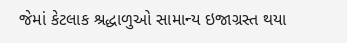જેમાં કેટલાક શ્રદ્ધાળુઓ સામાન્ય ઇજાગ્રસ્ત થયા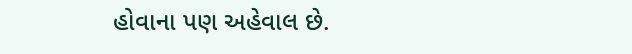હોવાના પણ અહેવાલ છે.